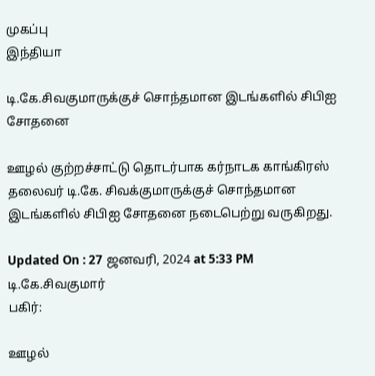முகப்பு
இந்தியா

டி.கே.சிவகுமாருக்குச் சொந்தமான இடங்களில் சிபிஐ சோதனை

ஊழல் குற்றச்சாட்டு தொடர்பாக கர்நாடக காங்கிரஸ் தலைவர் டி.கே. சிவக்குமாருக்குச் சொந்தமான இடங்களில் சிபிஐ சோதனை நடைபெற்று வருகிறது.

Updated On : 27 ஜனவரி, 2024 at 5:33 PM
டி.கே.சிவகுமார்
பகிர்:

ஊழல்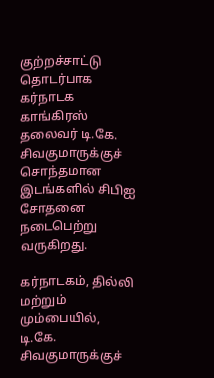குற்றச்சாட்டு தொடர்பாக கர்நாடக காங்கிரஸ் தலைவர் டி.கே. சிவகுமாருக்குச் சொந்தமான இடங்களில் சிபிஐ சோதனை நடைபெற்று வருகிறது.

கர்நாடகம், தில்லி மற்றும் மும்பையில், டி.கே. சிவகுமாருக்குச்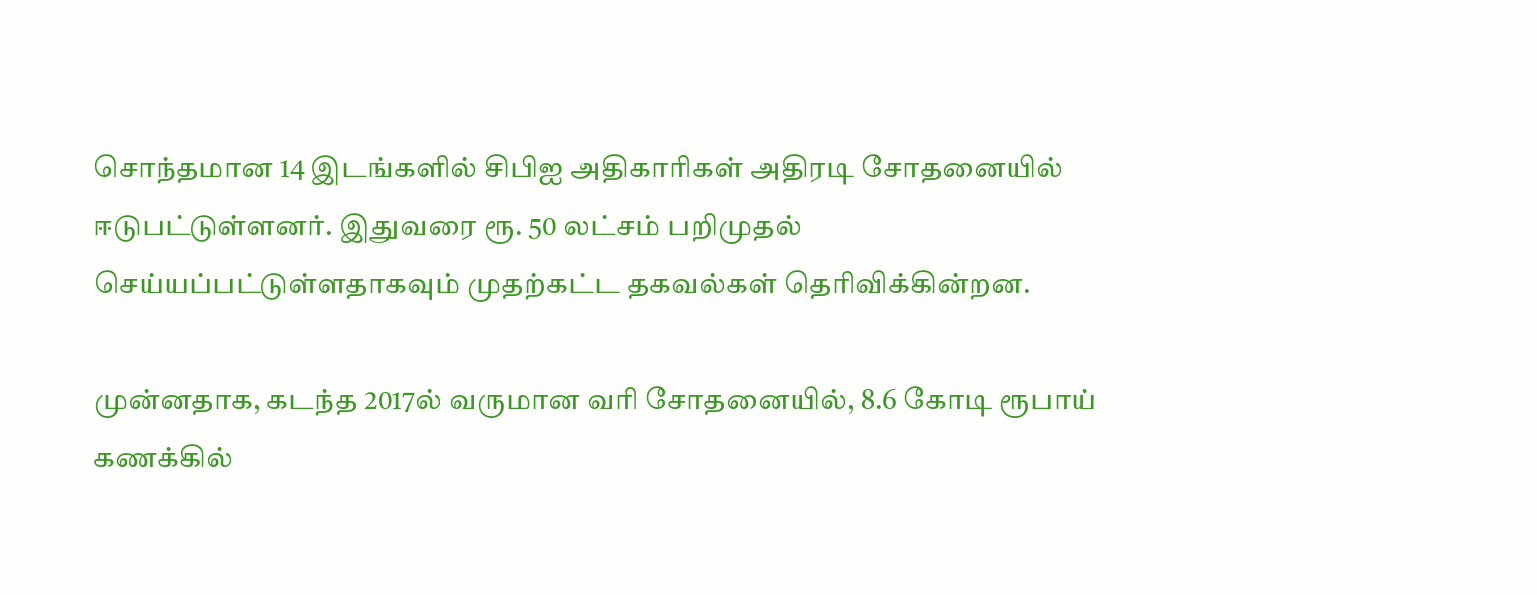சொந்தமான 14 இடங்களில் சிபிஐ அதிகாரிகள் அதிரடி சோதனையில் ஈடுபட்டுள்ளனர். இதுவரை ரூ. 50 லட்சம் பறிமுதல் செய்யப்பட்டுள்ளதாகவும் முதற்கட்ட தகவல்கள் தெரிவிக்கின்றன.

முன்னதாக, கடந்த 2017ல் வருமான வரி சோதனையில், 8.6 கோடி ரூபாய் கணக்கில்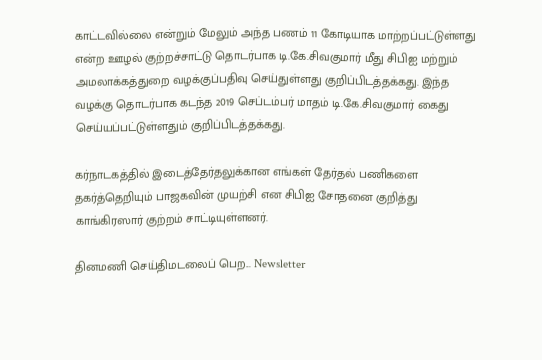காட்டவில்லை என்றும் மேலும் அந்த பணம் 11 கோடியாக மாற்றப்பட்டுள்ளது என்ற ஊழல் குற்றச்சாட்டு தொடர்பாக டி.கே.சிவகுமார் மீது சிபிஐ மற்றும் அமலாக்கத்துறை வழக்குப்பதிவு செய்துள்ளது குறிப்பிடத்தக்கது. இந்த வழக்கு தொடர்பாக கடந்த 2019 செப்டம்பர் மாதம் டி.கே.சிவகுமார் கைது செய்யப்பட்டுள்ளதும் குறிப்பிடத்தக்கது.

கர்நாடகத்தில் இடைத்தேர்தலுக்கான எங்கள் தேர்தல் பணிகளை தகர்த்தெறியும் பாஜகவின் முயற்சி என சிபிஐ சோதனை குறித்து காங்கிரஸார் குற்றம் சாட்டியுள்ளனர்.

தினமணி செய்திமடலைப் பெற... Newsletter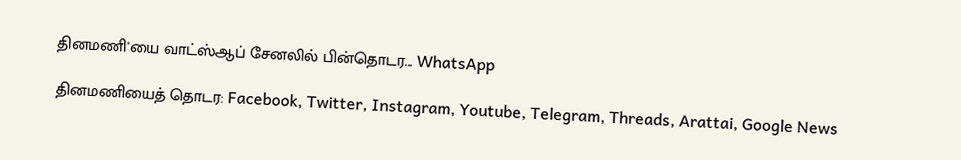தினமணி'யை வாட்ஸ்ஆப் சேனலில் பின்தொடர... WhatsApp

தினமணியைத் தொடர: Facebook, Twitter, Instagram, Youtube, Telegram, Threads, Arattai, Google News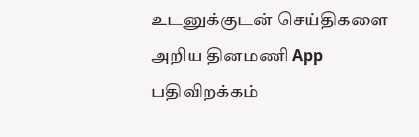உடனுக்குடன் செய்திகளை அறிய தினமணி App பதிவிறக்கம்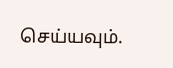செய்யவும்.